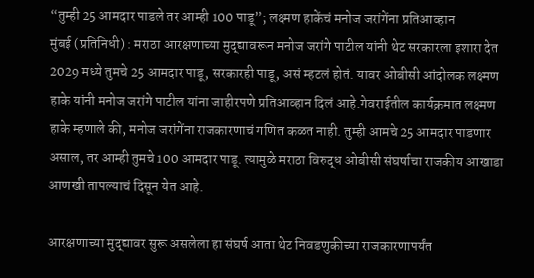“तुम्ही 25 आमदार पाडले तर आम्ही 100 पाडू”; लक्ष्मण हाकेंचं मनोज जरांगेंना प्रतिआव्हान
मुंबई (प्रतिनिधी) : मराठा आरक्षणाच्या मुद्द्यावरून मनोज जरांगे पाटील यांनी थेट सरकारला इशारा देत 2029 मध्ये तुमचे 25 आमदार पाडू, सरकारही पाडू, असं म्हटलं होतं. यावर ओबीसी आंदोलक लक्ष्मण हाके यांनी मनोज जरांगे पाटील यांना जाहीरपणे प्रतिआव्हान दिलं आहे.गेवराईतील कार्यक्रमात लक्ष्मण हाके म्हणाले की, मनोज जरांगेंना राजकारणाचं गणित कळत नाही. तुम्ही आमचे 25 आमदार पाडणार असाल, तर आम्ही तुमचे 100 आमदार पाडू. त्यामुळे मराठा विरुद्ध ओबीसी संघर्षाचा राजकीय आखाडा आणखी तापल्याचं दिसून येत आहे.

आरक्षणाच्या मुद्द्यावर सुरू असलेला हा संघर्ष आता थेट निवडणुकीच्या राजकारणापर्यंत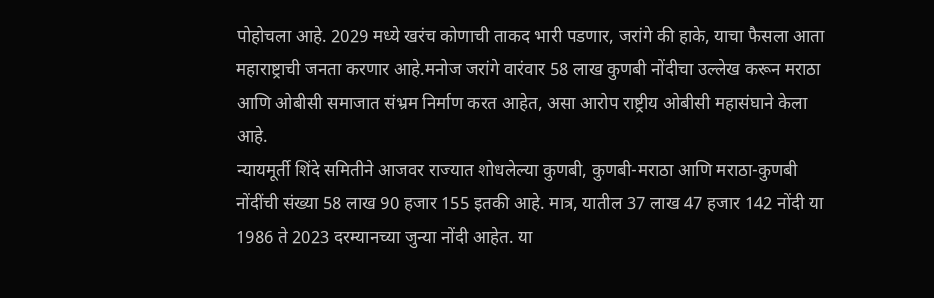पोहोचला आहे. 2029 मध्ये खरंच कोणाची ताकद भारी पडणार, जरांगे की हाके, याचा फैसला आता महाराष्ट्राची जनता करणार आहे.मनोज जरांगे वारंवार 58 लाख कुणबी नोंदीचा उल्लेख करून मराठा आणि ओबीसी समाजात संभ्रम निर्माण करत आहेत, असा आरोप राष्ट्रीय ओबीसी महासंघाने केला आहे.
न्यायमूर्ती शिंदे समितीने आजवर राज्यात शोधलेल्या कुणबी, कुणबी-मराठा आणि मराठा-कुणबी नोंदींची संख्या 58 लाख 90 हजार 155 इतकी आहे. मात्र, यातील 37 लाख 47 हजार 142 नोंदी या 1986 ते 2023 दरम्यानच्या जुन्या नोंदी आहेत. या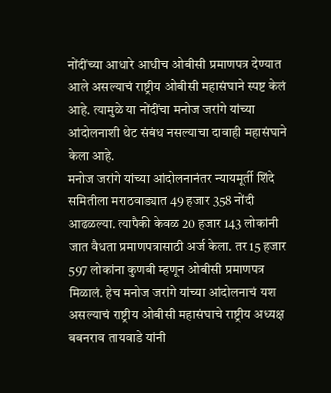नोंदींच्या आधारे आधीच ओबीसी प्रमाणपत्र देण्यात आले असल्याचं राष्ट्रीय ओबीसी महासंघाने स्पष्ट केलं आहे. त्यामुळे या नोंदींचा मनोज जरांगे यांच्या आंदोलनाशी थेट संबंध नसल्याचा दावाही महासंघाने केला आहे.
मनोज जरांगे यांच्या आंदोलनानंतर न्यायमूर्ती शिंदे समितीला मराठवाड्यात 49 हजार 358 नोंदी आढळल्या. त्यापैकी केवळ 20 हजार 143 लोकांनी जात वैधता प्रमाणपत्रासाठी अर्ज केला. तर 15 हजार 597 लोकांना कुणबी म्हणून ओबीसी प्रमाणपत्र मिळालं. हेच मनोज जरांगे यांच्या आंदोलनाचं यश असल्याचं राष्ट्रीय ओबीसी महासंघाचे राष्ट्रीय अध्यक्ष बबनराव तायवाडे यांनी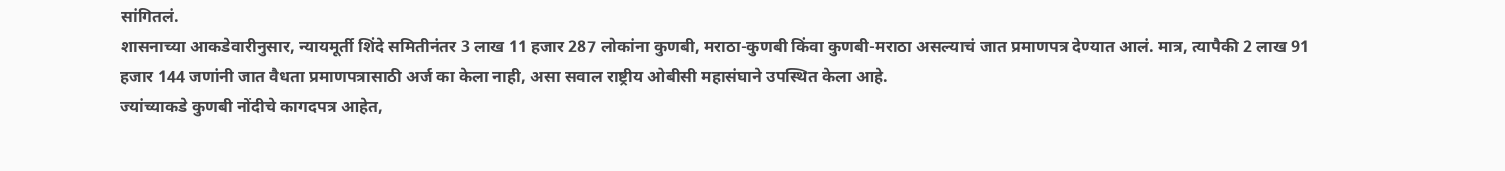सांगितलं.
शासनाच्या आकडेवारीनुसार, न्यायमूर्ती शिंदे समितीनंतर 3 लाख 11 हजार 287 लोकांना कुणबी, मराठा-कुणबी किंवा कुणबी-मराठा असल्याचं जात प्रमाणपत्र देण्यात आलं. मात्र, त्यापैकी 2 लाख 91 हजार 144 जणांनी जात वैधता प्रमाणपत्रासाठी अर्ज का केला नाही, असा सवाल राष्ट्रीय ओबीसी महासंघाने उपस्थित केला आहे.
ज्यांच्याकडे कुणबी नोंदीचे कागदपत्र आहेत,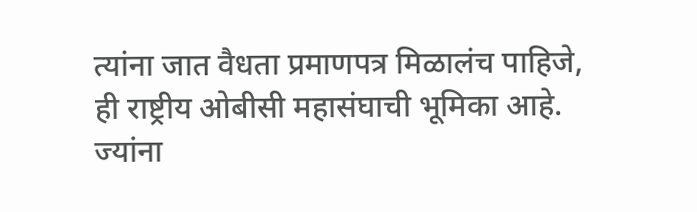त्यांना जात वैधता प्रमाणपत्र मिळालंच पाहिजे, ही राष्ट्रीय ओबीसी महासंघाची भूमिका आहे. ज्यांना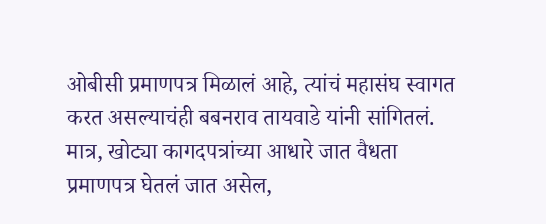ओबीसी प्रमाणपत्र मिळालं आहे, त्यांचं महासंघ स्वागत करत असल्याचंही बबनराव तायवाडे यांनी सांगितलं. मात्र, खोट्या कागदपत्रांच्या आधारे जात वैधता प्रमाणपत्र घेतलं जात असेल,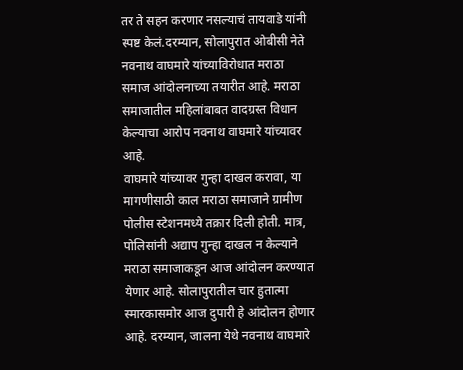तर ते सहन करणार नसल्याचं तायवाडे यांनी स्पष्ट केलं.दरम्यान, सोलापुरात ओबीसी नेते नवनाथ वाघमारे यांच्याविरोधात मराठा समाज आंदोलनाच्या तयारीत आहे. मराठा समाजातील महिलांबाबत वादग्रस्त विधान केल्याचा आरोप नवनाथ वाघमारे यांच्यावर आहे.
वाघमारे यांच्यावर गुन्हा दाखल करावा, या मागणीसाठी काल मराठा समाजाने ग्रामीण पोलीस स्टेशनमध्ये तक्रार दिली होती. मात्र, पोलिसांनी अद्याप गुन्हा दाखल न केल्याने मराठा समाजाकडून आज आंदोलन करण्यात येणार आहे. सोलापुरातील चार हुतात्मा स्मारकासमोर आज दुपारी हे आंदोलन होणार आहे. दरम्यान, जालना येथे नवनाथ वाघमारे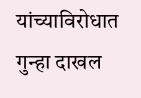यांच्याविरोधात गुन्हा दाखल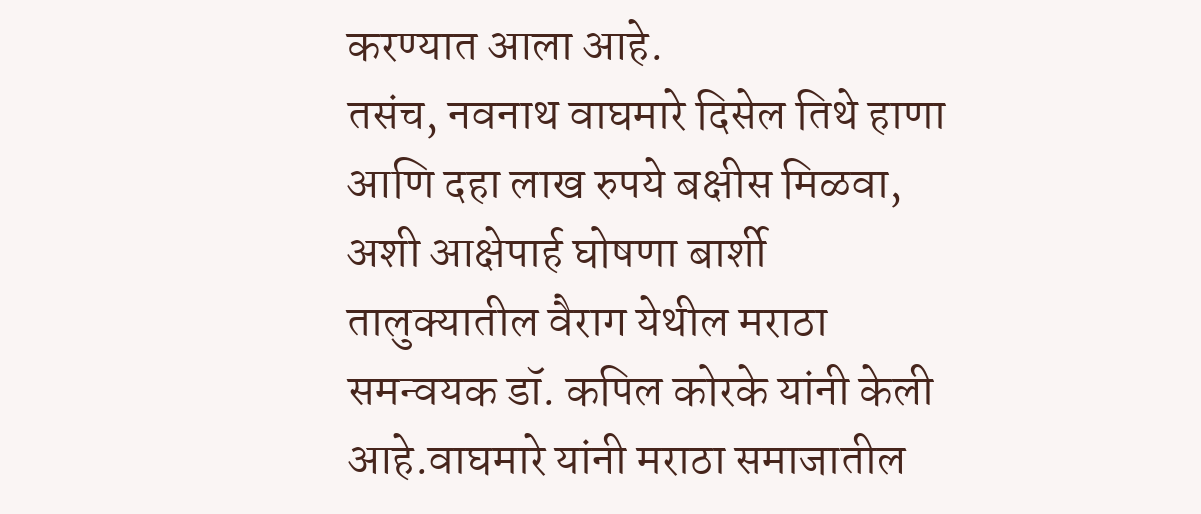करण्यात आला आहे.
तसंच, नवनाथ वाघमारे दिसेल तिथे हाणा आणि दहा लाख रुपये बक्षीस मिळवा, अशी आक्षेपार्ह घोषणा बार्शी तालुक्यातील वैराग येथील मराठा समन्वयक डॉ. कपिल कोरके यांनी केली आहे.वाघमारे यांनी मराठा समाजातील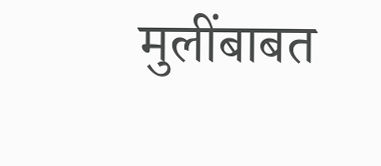मुलींबाबत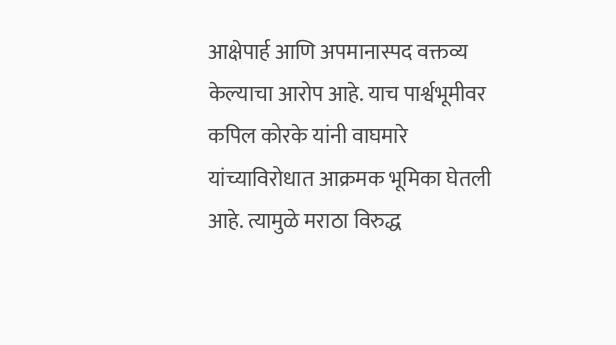आक्षेपार्ह आणि अपमानास्पद वक्तव्य केल्याचा आरोप आहे. याच पार्श्वभूमीवर कपिल कोरके यांनी वाघमारे यांच्याविरोधात आक्रमक भूमिका घेतली आहे. त्यामुळे मराठा विरुद्ध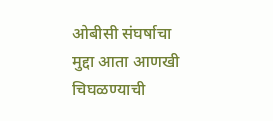ओबीसी संघर्षाचा मुद्दा आता आणखी चिघळण्याची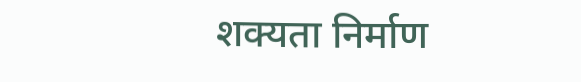शक्यता निर्माण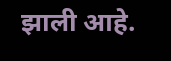झाली आहे.